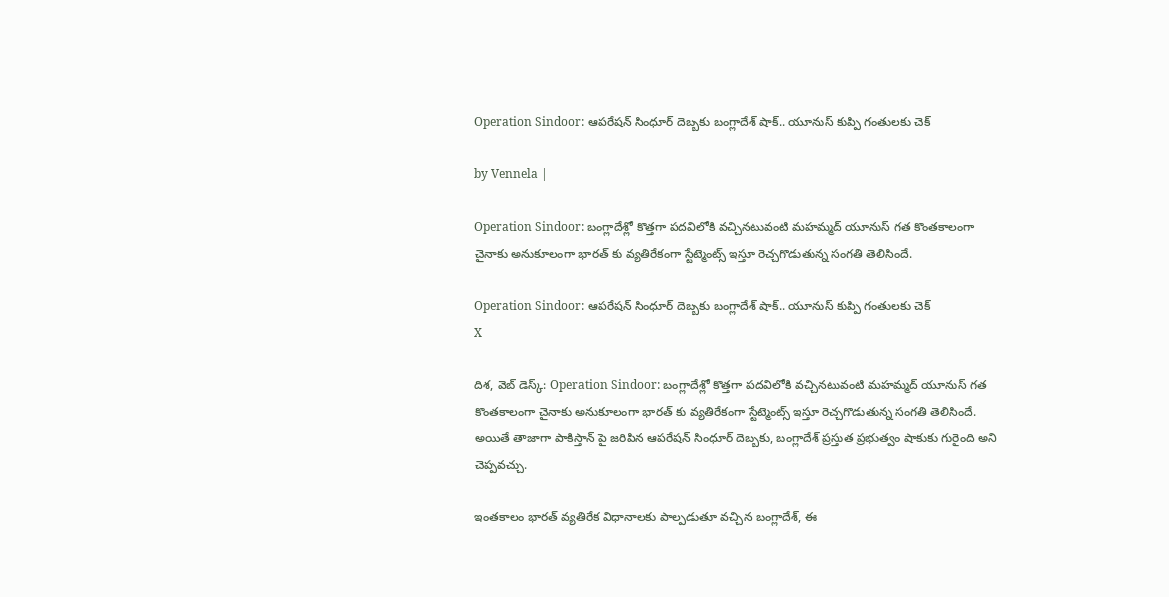Operation Sindoor: ఆపరేషన్ సింధూర్ దెబ్బకు బంగ్లాదేశ్ షాక్.. యూనుస్ కుప్పి గంతులకు చెక్

by Vennela |

Operation Sindoor: బంగ్లాదేశ్లో కొత్తగా పదవిలోకి వచ్చినటువంటి మహమ్మద్ యూనుస్ గత కొంతకాలంగా చైనాకు అనుకూలంగా భారత్ కు వ్యతిరేకంగా స్టేట్మెంట్స్ ఇస్తూ రెచ్చగొడుతున్న సంగతి తెలిసిందే.

Operation Sindoor: ఆపరేషన్ సింధూర్ దెబ్బకు బంగ్లాదేశ్ షాక్.. యూనుస్ కుప్పి గంతులకు చెక్
X

దిశ, వెబ్ డెస్క్: Operation Sindoor: బంగ్లాదేశ్లో కొత్తగా పదవిలోకి వచ్చినటువంటి మహమ్మద్ యూనుస్ గత కొంతకాలంగా చైనాకు అనుకూలంగా భారత్ కు వ్యతిరేకంగా స్టేట్మెంట్స్ ఇస్తూ రెచ్చగొడుతున్న సంగతి తెలిసిందే. అయితే తాజాగా పాకిస్తాన్ పై జరిపిన ఆపరేషన్ సింధూర్ దెబ్బకు, బంగ్లాదేశ్ ప్రస్తుత ప్రభుత్వం షాకుకు గురైంది అని చెప్పవచ్చు.

ఇంతకాలం భారత్ వ్యతిరేక విధానాలకు పాల్పడుతూ వచ్చిన బంగ్లాదేశ్, ఈ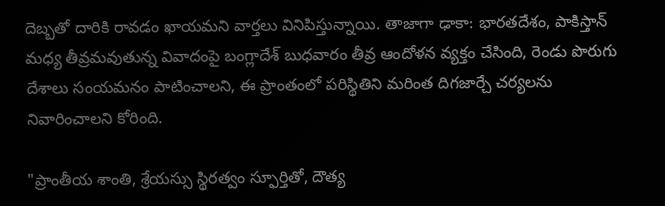దెబ్బతో దారికి రావడం ఖాయమని వార్తలు వినిపిస్తున్నాయి. తాజాగా ఢాకా: భారతదేశం, పాకిస్తాన్ మధ్య తీవ్రమవుతున్న వివాదంపై బంగ్లాదేశ్ బుధవారం తీవ్ర ఆందోళన వ్యక్తం చేసింది, రెండు పొరుగు దేశాలు సంయమనం పాటించాలని, ఈ ప్రాంతంలో పరిస్థితిని మరింత దిగజార్చే చర్యలను నివారించాలని కోరింది.

"ప్రాంతీయ శాంతి, శ్రేయస్సు స్థిరత్వం స్ఫూర్తితో, దౌత్య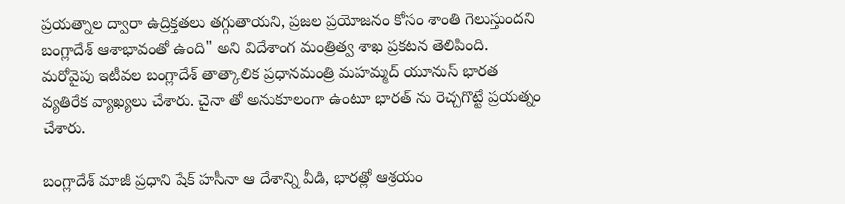ప్రయత్నాల ద్వారా ఉద్రిక్తతలు తగ్గుతాయని, ప్రజల ప్రయోజనం కోసం శాంతి గెలుస్తుందని బంగ్లాదేశ్ ఆశాభావంతో ఉంది" అని విదేశాంగ మంత్రిత్వ శాఖ ప్రకటన తెలిపింది. మరోవైపు ఇటీవల బంగ్లాదేశ్ తాత్కాలిక ప్రధానమంత్రి మహమ్మద్ యూనుస్ భారత వ్యతిరేక వ్యాఖ్యలు చేశారు. చైనా తో అనుకూలంగా ఉంటూ భారత్ ను రెచ్చగొట్టే ప్రయత్నం చేశారు.

బంగ్లాదేశ్ మాజీ ప్రధాని షేక్ హసీనా ఆ దేశాన్ని వీడి, భారత్లో ఆశ్రయం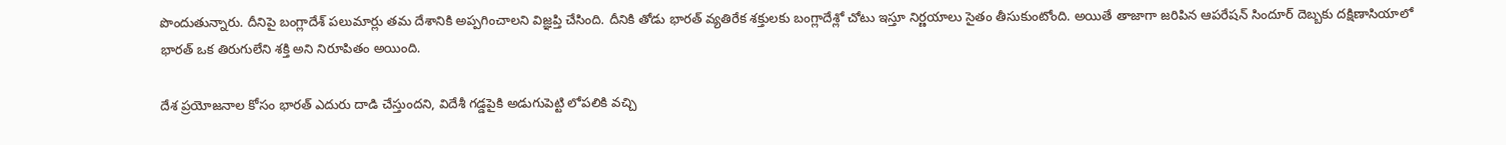పొందుతున్నారు. దీనిపై బంగ్లాదేశ్ పలుమార్లు తమ దేశానికి అప్పగించాలని విజ్ఞప్తి చేసింది. దీనికి తోడు భారత్ వ్యతిరేక శక్తులకు బంగ్లాదేశ్లో చోటు ఇస్తూ నిర్ణయాలు సైతం తీసుకుంటోంది. అయితే తాజాగా జరిపిన ఆపరేషన్ సిందూర్ దెబ్బకు దక్షిణాసియాలో భారత్ ఒక తిరుగులేని శక్తి అని నిరూపితం అయింది.

దేశ ప్రయోజనాల కోసం భారత్ ఎదురు దాడి చేస్తుందని, విదేశీ గడ్డపైకి అడుగుపెట్టి లోపలికి వచ్చి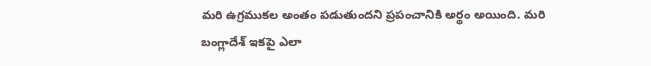మరి ఉగ్రముకల అంతం పడుతుందని ప్రపంచానికి అర్థం అయింది. మరి బంగ్లాదేశ్ ఇకపై ఎలా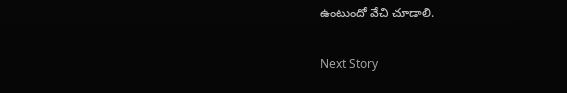ఉంటుందో వేచి చూడాలి.

Next Story